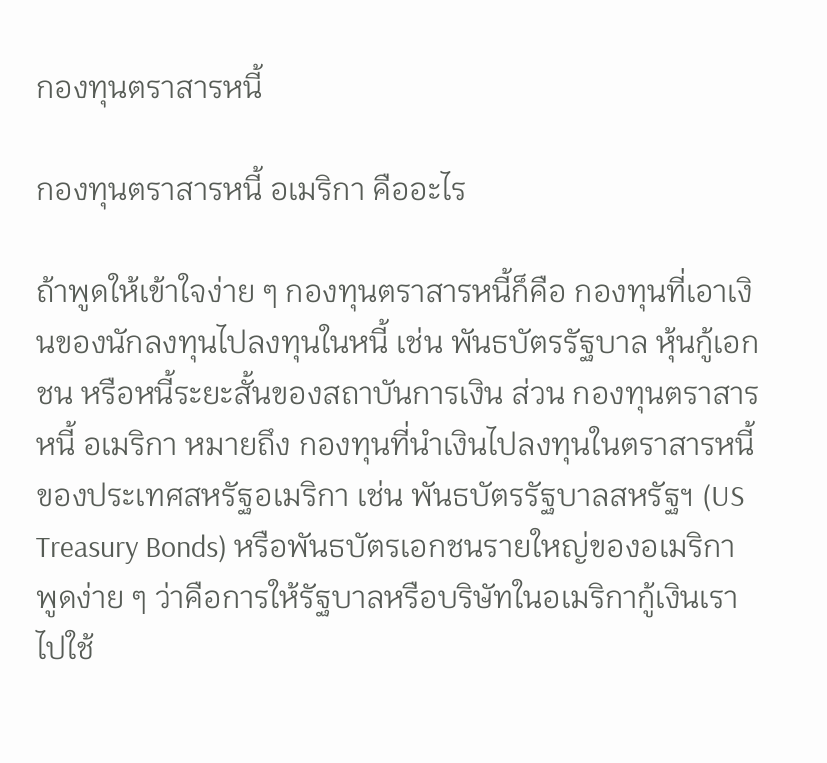กองทุนตราสารหนี้

กองทุนตราสารหนี้ อเมริกา คืออะไร

ถ้าพูดให้เข้าใจง่าย ๆ กองทุนตราสารหนี้ก็คือ กองทุนที่เอาเงินของนักลงทุนไปลงทุนในหนี้ เช่น พันธบัตรรัฐบาล หุ้นกู้เอกชน หรือหนี้ระยะสั้นของสถาบันการเงิน ส่วน กองทุนตราสารหนี้ อเมริกา หมายถึง กองทุนที่นำเงินไปลงทุนในตราสารหนี้ของประเทศสหรัฐอเมริกา เช่น พันธบัตรรัฐบาลสหรัฐฯ (US Treasury Bonds) หรือพันธบัตรเอกชนรายใหญ่ของอเมริกา พูดง่าย ๆ ว่าคือการให้รัฐบาลหรือบริษัทในอเมริกากู้เงินเราไปใช้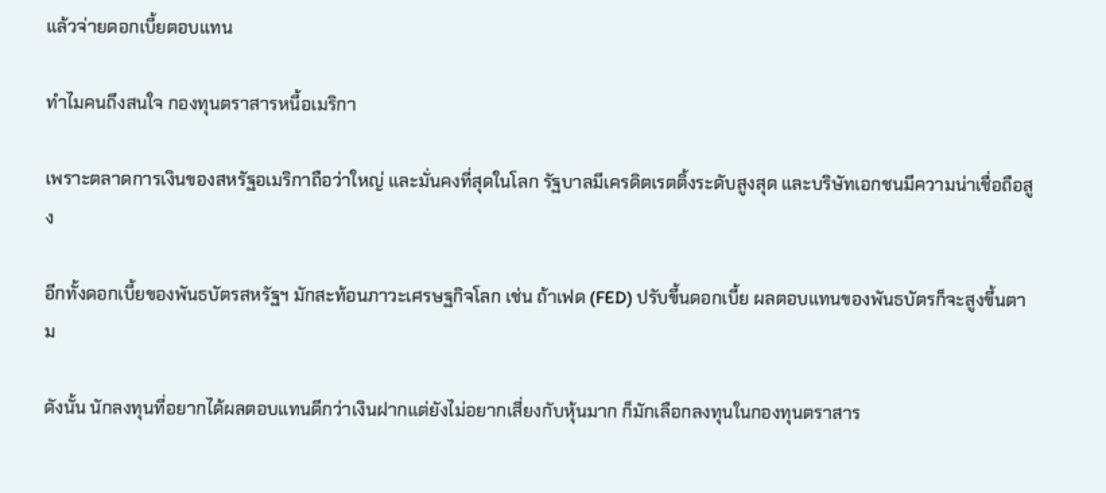แล้วจ่ายดอกเบี้ยตอบแทน

ทำไมคนถึงสนใจ กองทุนตราสารหนี้อเมริกา

เพราะตลาดการเงินของสหรัฐอเมริกาถือว่าใหญ่ และมั่นคงที่สุดในโลก รัฐบาลมีเครดิตเรตติ้งระดับสูงสุด และบริษัทเอกชนมีความน่าเชื่อถือสูง

อีกทั้งดอกเบี้ยของพันธบัตรสหรัฐฯ มักสะท้อนภาวะเศรษฐกิจโลก เช่น ถ้าเฟด (FED) ปรับขึ้นดอกเบี้ย ผลตอบแทนของพันธบัตรก็จะสูงขึ้นตาม

ดังนั้น นักลงทุนที่อยากได้ผลตอบแทนดีกว่าเงินฝากแต่ยังไม่อยากเสี่ยงกับหุ้นมาก ก็มักเลือกลงทุนในกองทุนตราสาร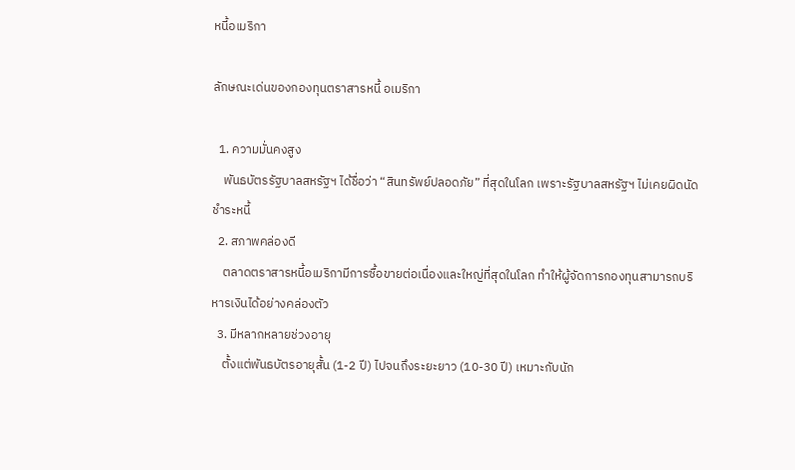หนี้อเมริกา

ลักษณะเด่นของกองทุนตราสารหนี้ อเมริกา

  1. ความมั่นคงสูง
    พันธบัตรรัฐบาลสหรัฐฯ ได้ชื่อว่า “สินทรัพย์ปลอดภัย” ที่สุดในโลก เพราะรัฐบาลสหรัฐฯ ไม่เคยผิดนัดชำระหนี้
  2. สภาพคล่องดี
    ตลาดตราสารหนี้อเมริกามีการซื้อขายต่อเนื่องและใหญ่ที่สุดในโลก ทำให้ผู้จัดการกองทุนสามารถบริหารเงินได้อย่างคล่องตัว
  3. มีหลากหลายช่วงอายุ
    ตั้งแต่พันธบัตรอายุสั้น (1-2 ปี) ไปจนถึงระยะยาว (10-30 ปี) เหมาะกับนัก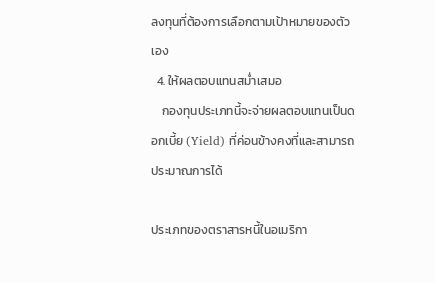ลงทุนที่ต้องการเลือกตามเป้าหมายของตัวเอง
  4. ให้ผลตอบแทนสม่ำเสมอ
    กองทุนประเภทนี้จะจ่ายผลตอบแทนเป็นดอกเบี้ย (Yield) ที่ค่อนข้างคงที่และสามารถประมาณการได้

ประเภทของตราสารหนี้ในอเมริกา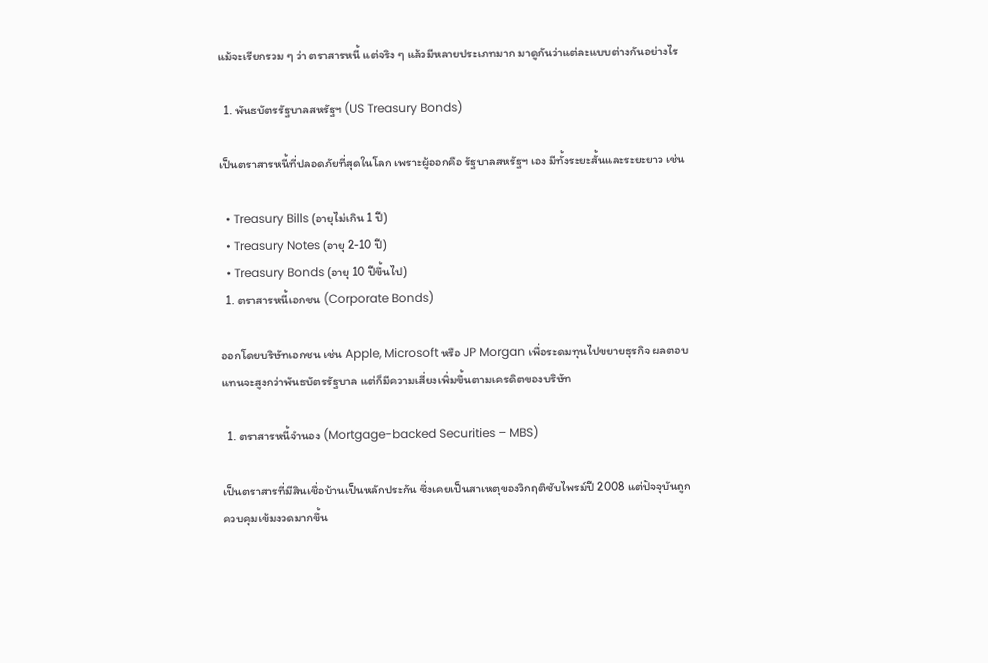แม้จะเรียกรวม ๆ ว่า ตราสารหนี้ แต่จริง ๆ แล้วมีหลายประเภทมาก มาดูกันว่าแต่ละแบบต่างกันอย่างไร

  1. พันธบัตรรัฐบาลสหรัฐฯ (US Treasury Bonds)

เป็นตราสารหนี้ที่ปลอดภัยที่สุดในโลก เพราะผู้ออกคือ รัฐบาลสหรัฐฯ เอง มีทั้งระยะสั้นและระยะยาว เช่น

  • Treasury Bills (อายุไม่เกิน 1 ปี)
  • Treasury Notes (อายุ 2-10 ปี)
  • Treasury Bonds (อายุ 10 ปีขึ้นไป)
  1. ตราสารหนี้เอกชน (Corporate Bonds)

ออกโดยบริษัทเอกชน เช่น Apple, Microsoft หรือ JP Morgan เพื่อระดมทุนไปขยายธุรกิจ ผลตอบแทนจะสูงกว่าพันธบัตรรัฐบาล แต่ก็มีความเสี่ยงเพิ่มขึ้นตามเครดิตของบริษัท

  1. ตราสารหนี้จำนอง (Mortgage-backed Securities – MBS)

เป็นตราสารที่มีสินเชื่อบ้านเป็นหลักประกัน ซึ่งเคยเป็นสาเหตุของวิกฤติซับไพรม์ปี 2008 แต่ปัจจุบันถูกควบคุมเข้มงวดมากขึ้น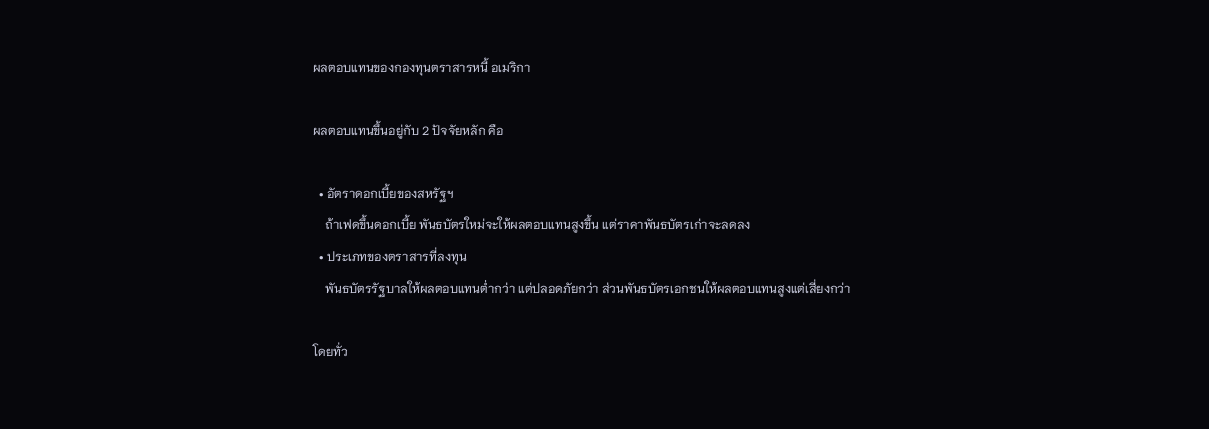ผลตอบแทนของกองทุนตราสารหนี้ อเมริกา

ผลตอบแทนขึ้นอยู่กับ 2 ปัจจัยหลัก คือ

  • อัตราดอกเบี้ยของสหรัฐฯ
    ถ้าเฟดขึ้นดอกเบี้ย พันธบัตรใหม่จะให้ผลตอบแทนสูงขึ้น แต่ราคาพันธบัตรเก่าจะลดลง
  • ประเภทของตราสารที่ลงทุน
    พันธบัตรรัฐบาลให้ผลตอบแทนต่ำกว่า แต่ปลอดภัยกว่า ส่วนพันธบัตรเอกชนให้ผลตอบแทนสูงแต่เสี่ยงกว่า

โดยทั่ว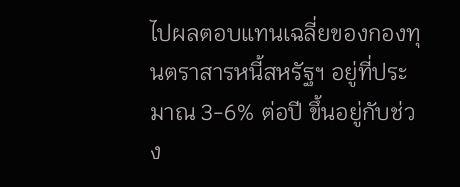ไปผลตอบแทนเฉลี่ยของกองทุนตราสารหนี้สหรัฐฯ อยู่ที่ประมาณ 3-6% ต่อปี ขึ้นอยู่กับช่วง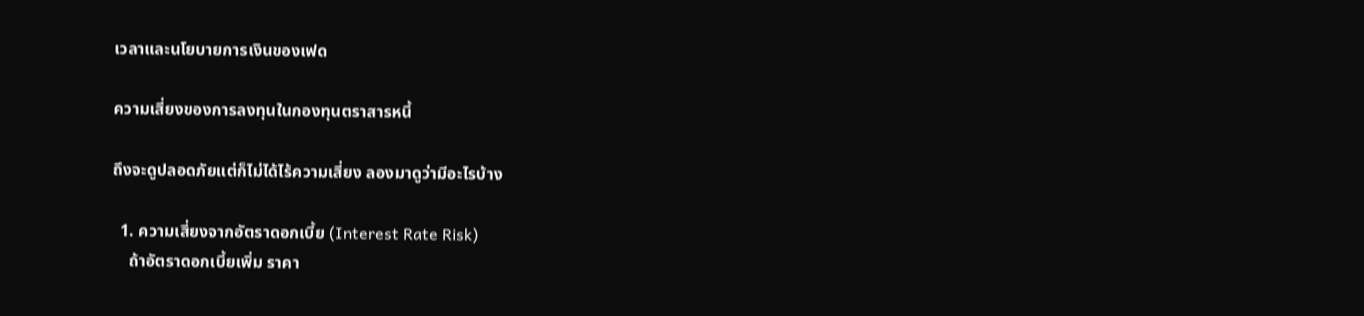เวลาและนโยบายการเงินของเฟด

ความเสี่ยงของการลงทุนในกองทุนตราสารหนี้

ถึงจะดูปลอดภัยแต่ก็ไม่ได้ไร้ความเสี่ยง ลองมาดูว่ามีอะไรบ้าง

  1. ความเสี่ยงจากอัตราดอกเบี้ย (Interest Rate Risk)
    ถ้าอัตราดอกเบี้ยเพิ่ม ราคา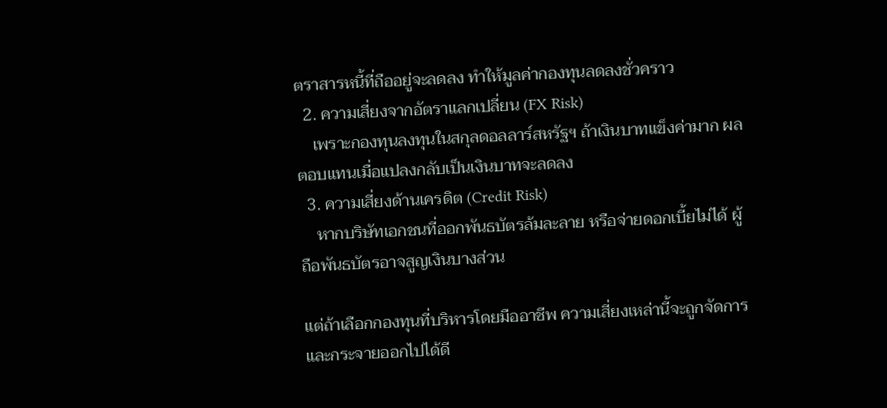ตราสารหนี้ที่ถืออยู่จะลดลง ทำให้มูลค่ากองทุนลดลงชั่วคราว
  2. ความเสี่ยงจากอัตราแลกเปลี่ยน (FX Risk)
    เพราะกองทุนลงทุนในสกุลดอลลาร์สหรัฐฯ ถ้าเงินบาทแข็งค่ามาก ผลตอบแทนเมื่อแปลงกลับเป็นเงินบาทจะลดลง
  3. ความเสี่ยงด้านเครดิต (Credit Risk)
    หากบริษัทเอกชนที่ออกพันธบัตรล้มละลาย หรือจ่ายดอกเบี้ยไม่ได้ ผู้ถือพันธบัตรอาจสูญเงินบางส่วน

แต่ถ้าเลือกกองทุนที่บริหารโดยมืออาชีพ ความเสี่ยงเหล่านี้จะถูกจัดการและกระจายออกไปได้ดี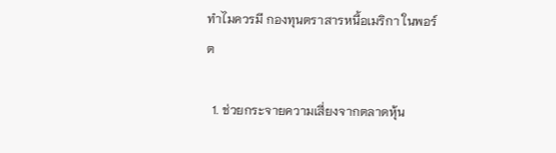ทำไมควรมี กองทุนตราสารหนี้อเมริกา ในพอร์ต

  1. ช่วยกระจายความเสี่ยงจากตลาดหุ้น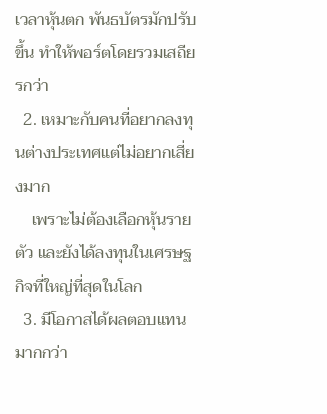เวลาหุ้นตก พันธบัตรมักปรับขึ้น ทำให้พอร์ตโดยรวมเสถียรกว่า
  2. เหมาะกับคนที่อยากลงทุนต่างประเทศแต่ไม่อยากเสี่ยงมาก
    เพราะไม่ต้องเลือกหุ้นรายตัว และยังได้ลงทุนในเศรษฐกิจที่ใหญ่ที่สุดในโลก
  3. มีโอกาสได้ผลตอบแทนมากกว่า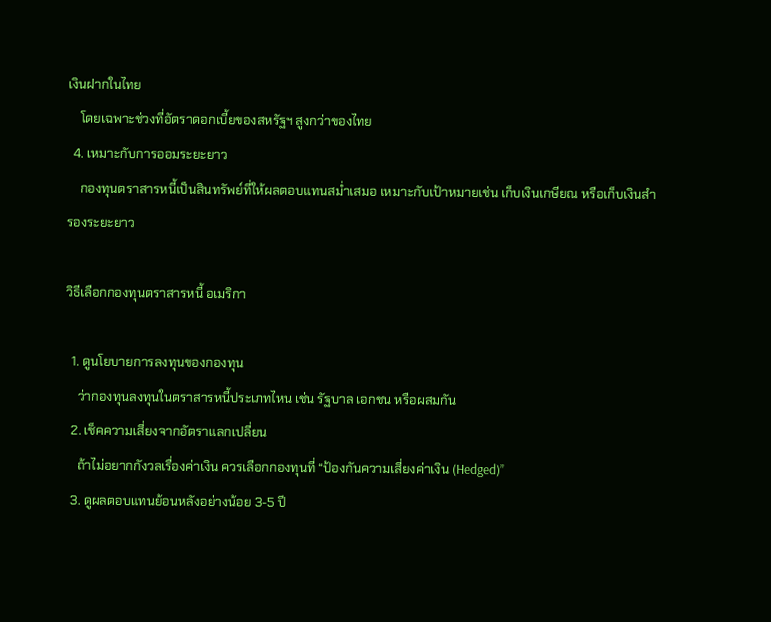เงินฝากในไทย
    โดยเฉพาะช่วงที่อัตราดอกเบี้ยของสหรัฐฯ สูงกว่าของไทย
  4. เหมาะกับการออมระยะยาว
    กองทุนตราสารหนี้เป็นสินทรัพย์ที่ให้ผลตอบแทนสม่ำเสมอ เหมาะกับเป้าหมายเช่น เก็บเงินเกษียณ หรือเก็บเงินสำรองระยะยาว

วิธีเลือกกองทุนตราสารหนี้ อเมริกา

  1. ดูนโยบายการลงทุนของกองทุน
    ว่ากองทุนลงทุนในตราสารหนี้ประเภทไหน เช่น รัฐบาล เอกชน หรือผสมกัน
  2. เช็คความเสี่ยงจากอัตราแลกเปลี่ยน
    ถ้าไม่อยากกังวลเรื่องค่าเงิน ควรเลือกกองทุนที่ “ป้องกันความเสี่ยงค่าเงิน (Hedged)”
  3. ดูผลตอบแทนย้อนหลังอย่างน้อย 3-5 ปี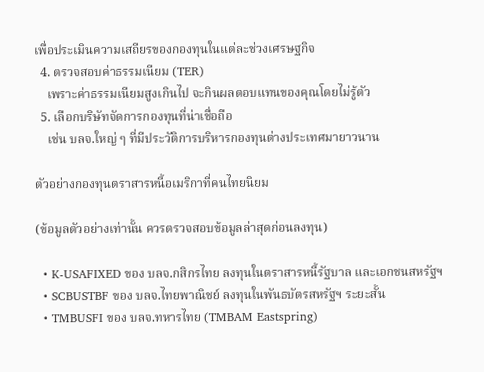เพื่อประเมินความเสถียรของกองทุนในแต่ละช่วงเศรษฐกิจ
  4. ตรวจสอบค่าธรรมเนียม (TER)
    เพราะค่าธรรมเนียมสูงเกินไป จะกินผลตอบแทนของคุณโดยไม่รู้ตัว
  5. เลือกบริษัทจัดการกองทุนที่น่าเชื่อถือ
    เช่น บลจ.ใหญ่ ๆ ที่มีประวัติการบริหารกองทุนต่างประเทศมายาวนาน

ตัวอย่างกองทุนตราสารหนี้อเมริกาที่คนไทยนิยม

(ข้อมูลตัวอย่างเท่านั้น ควรตรวจสอบข้อมูลล่าสุดก่อนลงทุน)

  • K-USAFIXED ของ บลจ.กสิกรไทย ลงทุนในตราสารหนี้รัฐบาล และเอกชนสหรัฐฯ
  • SCBUSTBF ของ บลจ.ไทยพาณิชย์ ลงทุนในพันธบัตรสหรัฐฯ ระยะสั้น
  • TMBUSFI ของ บลจ.ทหารไทย (TMBAM Eastspring)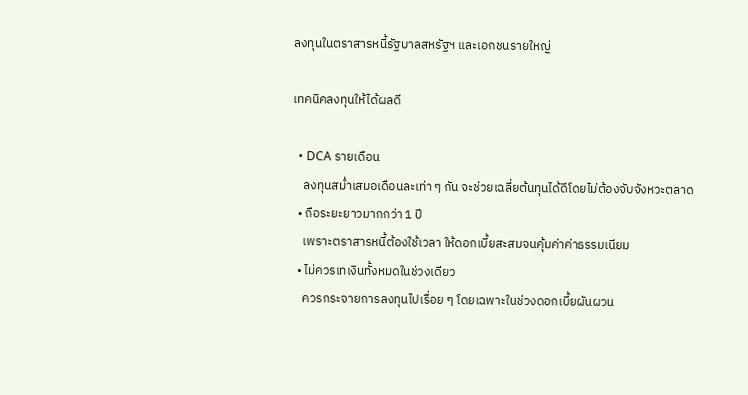ลงทุนในตราสารหนี้รัฐบาลสหรัฐฯ และเอกชนรายใหญ่

เทคนิคลงทุนให้ได้ผลดี

  • DCA รายเดือน
    ลงทุนสม่ำเสมอเดือนละเท่า ๆ กัน จะช่วยเฉลี่ยต้นทุนได้ดีโดยไม่ต้องจับจังหวะตลาด
  • ถือระยะยาวมากกว่า 1 ปี
    เพราะตราสารหนี้ต้องใช้เวลา ให้ดอกเบี้ยสะสมจนคุ้มค่าค่าธรรมเนียม
  • ไม่ควรเทเงินทั้งหมดในช่วงเดียว
    ควรกระจายการลงทุนไปเรื่อย ๆ โดยเฉพาะในช่วงดอกเบี้ยผันผวน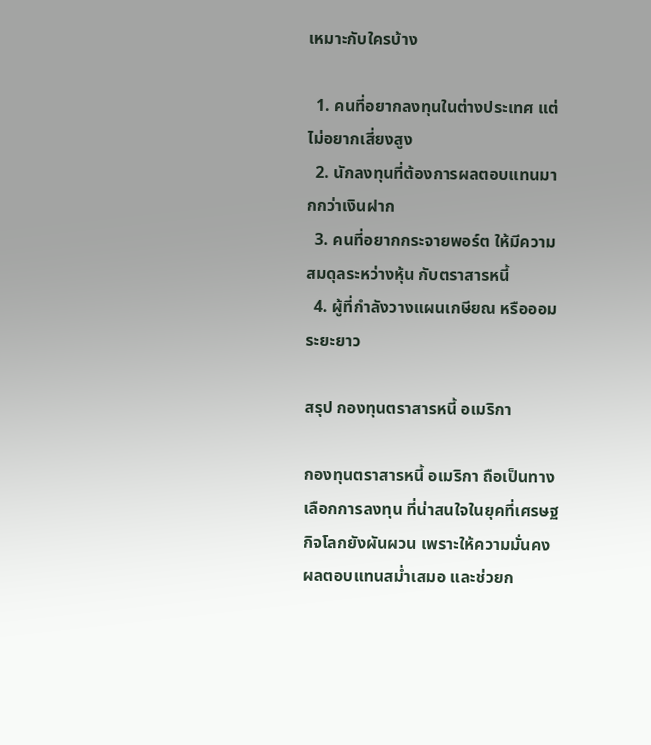เหมาะกับใครบ้าง

  1. คนที่อยากลงทุนในต่างประเทศ แต่ไม่อยากเสี่ยงสูง
  2. นักลงทุนที่ต้องการผลตอบแทนมากกว่าเงินฝาก
  3. คนที่อยากกระจายพอร์ต ให้มีความสมดุลระหว่างหุ้น กับตราสารหนี้
  4. ผู้ที่กำลังวางแผนเกษียณ หรือออมระยะยาว

สรุป กองทุนตราสารหนี้ อเมริกา

กองทุนตราสารหนี้ อเมริกา ถือเป็นทางเลือกการลงทุน ที่น่าสนใจในยุคที่เศรษฐกิจโลกยังผันผวน เพราะให้ความมั่นคง ผลตอบแทนสม่ำเสมอ และช่วยก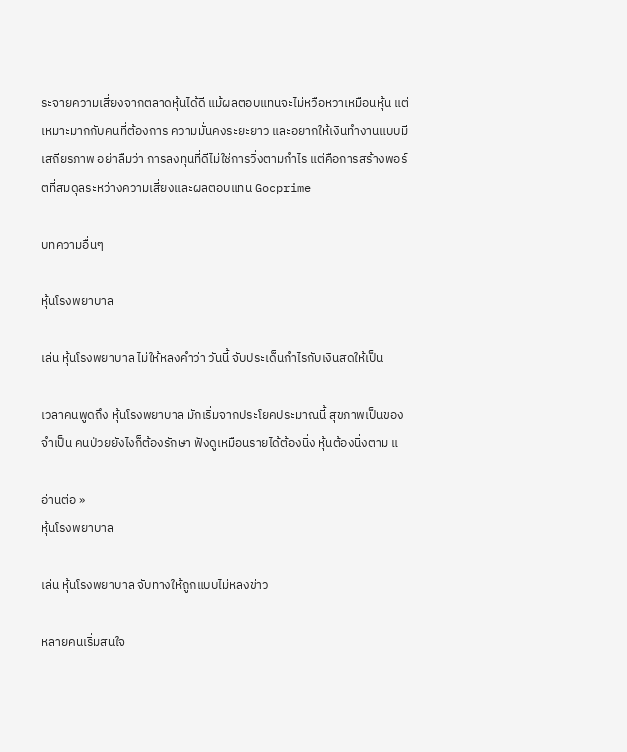ระจายความเสี่ยงจากตลาดหุ้นได้ดี แม้ผลตอบแทนจะไม่หวือหวาเหมือนหุ้น แต่เหมาะมากกับคนที่ต้องการ ความมั่นคงระยะยาว และอยากให้เงินทำงานแบบมีเสถียรภาพ อย่าลืมว่า การลงทุนที่ดีไม่ใช่การวิ่งตามกำไร แต่คือการสร้างพอร์ตที่สมดุลระหว่างความเสี่ยงและผลตอบแทน Gocprime

บทความอื่นๆ

หุ้นโรงพยาบาล

เล่น หุ้นโรงพยาบาล ไม่ให้หลงคำว่า วันนี้ จับประเด็นกำไรกับเงินสดให้เป็น

เวลาคนพูดถึง หุ้นโรงพยาบาล มักเริ่มจากประโยคประมาณนี้ สุขภาพเป็นของจำเป็น คนป่วยยังไงก็ต้องรักษา ฟังดูเหมือนรายได้ต้องนิ่ง หุ้นต้องนิ่งตาม แ

อ่านต่อ »
หุ้นโรงพยาบาล

เล่น หุ้นโรงพยาบาล จับทางให้ถูกแบบไม่หลงข่าว

หลายคนเริ่มสนใจ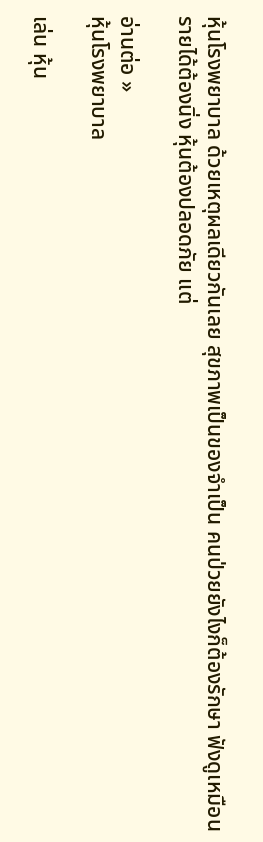หุ้นโรงพยาบาล ด้วยเหตุผลเดียวกันเลย สุขภาพเป็นของจำเป็น คนป่วยยังไงก็ต้องรักษา ฟังดูเหมือนรายได้ต้องนิ่ง หุ้นต้องปลอดภัย แต่

อ่านต่อ »
หุ้นโรงพยาบาล

เล่น หุ้น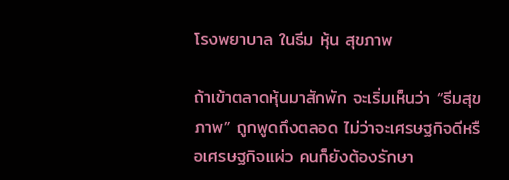โรงพยาบาล ในธีม หุ้น สุขภาพ

ถ้าเข้าตลาดหุ้นมาสักพัก จะเริ่มเห็นว่า “ธีมสุขภาพ” ถูกพูดถึงตลอด ไม่ว่าจะเศรษฐกิจดีหรือเศรษฐกิจแผ่ว คนก็ยังต้องรักษา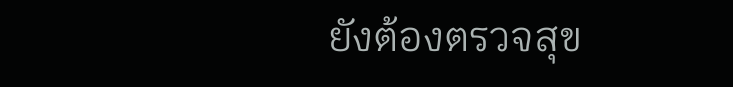ยังต้องตรวจสุข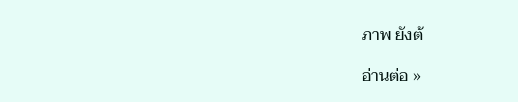ภาพ ยังต้

อ่านต่อ »